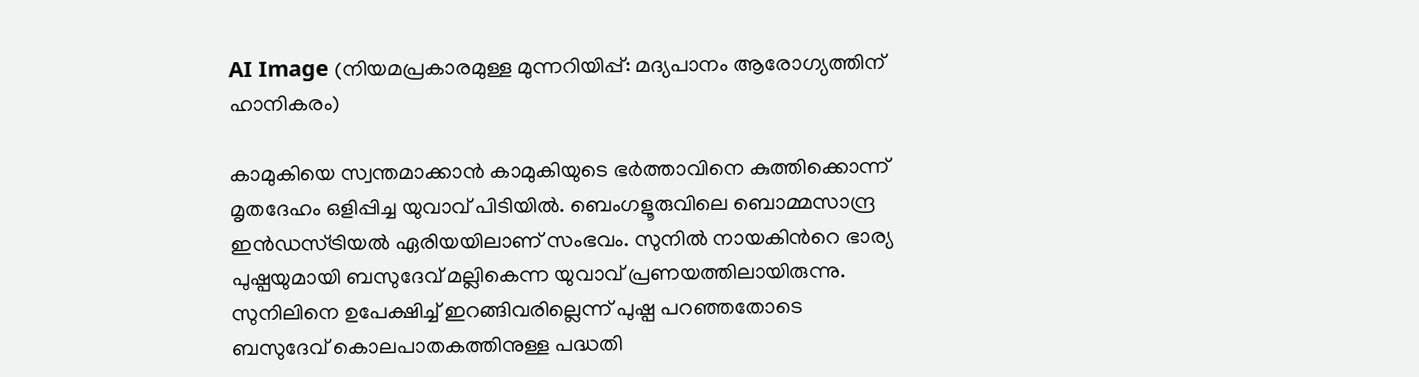AI Image (നിയമപ്രകാരമുള്ള മുന്നറിയിപ്പ്: മദ്യപാനം ആരോഗ്യത്തിന് ഹാനികരം)

കാമുകിയെ സ്വന്തമാക്കാന്‍ കാമുകിയുടെ ഭര്‍ത്താവിനെ കുത്തിക്കൊന്ന് മൃതദേഹം ഒളിപ്പിച്ച യുവാവ് പിടിയില്‍. ബെംഗളൂരുവിലെ ബൊമ്മസാന്ദ്ര ഇന്‍ഡസ്ട്രിയല്‍ ഏരിയയിലാണ് സംഭവം. സുനില്‍ നായകിന്‍റെ ഭാര്യ പുഷ്പയുമായി ബസുദേവ് മല്ലികെന്ന യുവാവ് പ്രണയത്തിലായിരുന്നു. സുനിലിനെ ഉപേക്ഷിച്ച് ഇറങ്ങിവരില്ലെന്ന് പുഷ്പ പറഞ്ഞതോടെ ബസുദേവ് കൊലപാതകത്തിനുള്ള പദ്ധതി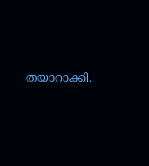തയാറാക്കി.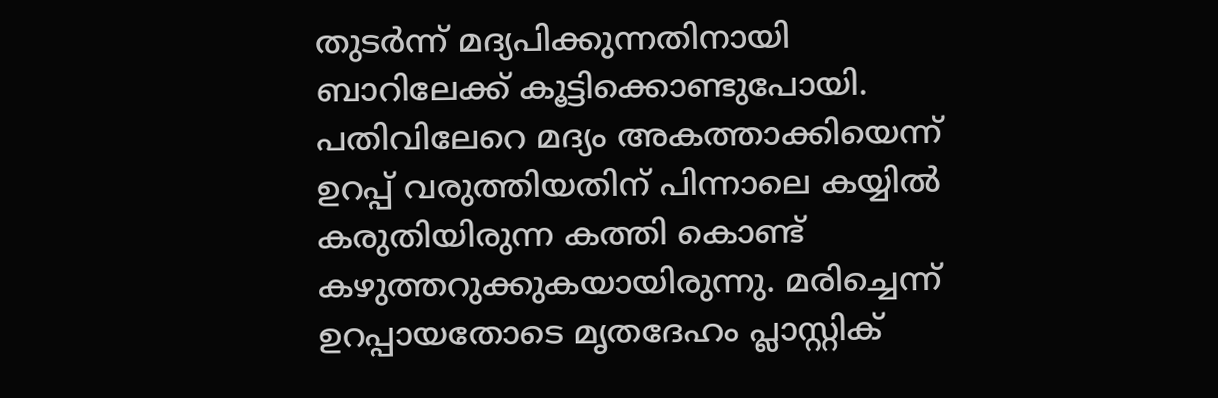തുടര്‍ന്ന് മദ്യപിക്കുന്നതിനായി ബാറിലേക്ക് കൂട്ടിക്കൊണ്ടുപോയി. പതിവിലേറെ മദ്യം അകത്താക്കിയെന്ന് ഉറപ്പ് വരുത്തിയതിന് പിന്നാലെ കയ്യില്‍ കരുതിയിരുന്ന കത്തി കൊണ്ട് കഴുത്തറുക്കുകയായിരുന്നു. മരിച്ചെന്ന് ഉറപ്പായതോടെ മൃതദേഹം പ്ലാസ്റ്റിക്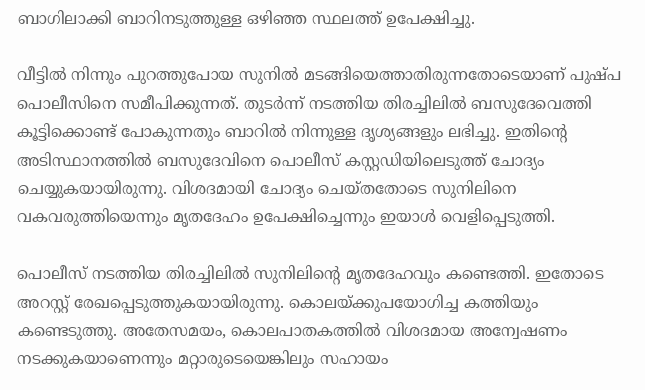ബാഗിലാക്കി ബാറിനടുത്തുള്ള ഒഴിഞ്ഞ സ്ഥലത്ത് ഉപേക്ഷിച്ചു.

വീട്ടില്‍ നിന്നും പുറത്തുപോയ സുനില്‍ മടങ്ങിയെത്താതിരുന്നതോടെയാണ് പുഷ്പ പൊലീസിനെ സമീപിക്കുന്നത്. തുടര്‍ന്ന് നടത്തിയ തിരച്ചിലില്‍ ബസുദേവെത്തി കൂട്ടിക്കൊണ്ട് പോകുന്നതും ബാറില്‍ നിന്നുള്ള ദൃശ്യങ്ങളും ലഭിച്ചു. ഇതിന്റെ അടിസ്ഥാനത്തില്‍ ബസുദേവിനെ പൊലീസ് കസ്റ്റഡിയിലെടുത്ത് ചോദ്യം ചെയ്യുകയായിരുന്നു. വിശദമായി ചോദ്യം ചെയ്തതോടെ സുനിലിനെ വകവരുത്തിയെന്നും മൃതദേഹം ഉപേക്ഷിച്ചെന്നും ഇയാള്‍ വെളിപ്പെടുത്തി.

പൊലീസ് നടത്തിയ തിരച്ചിലില്‍ സുനിലിന്‍റെ മൃതദേഹവും കണ്ടെത്തി. ഇതോടെ അറസ്റ്റ് രേഖപ്പെടുത്തുകയായിരുന്നു. കൊലയ്ക്കുപയോഗിച്ച കത്തിയും കണ്ടെടുത്തു. അതേസമയം, കൊലപാതകത്തില്‍ വിശദമായ അന്വേഷണം നടക്കുകയാണെന്നും മറ്റാരുടെയെങ്കിലും സഹായം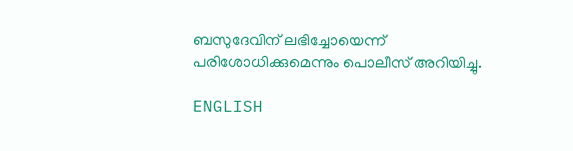ബസുദേവിന് ലഭിച്ചോയെന്ന്  പരിശോധിക്കുമെന്നും പൊലീസ് അറിയിച്ചു.

ENGLISH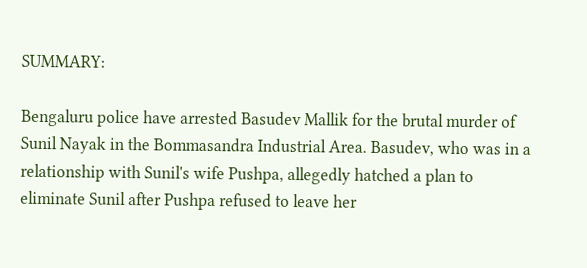SUMMARY:

Bengaluru police have arrested Basudev Mallik for the brutal murder of Sunil Nayak in the Bommasandra Industrial Area. Basudev, who was in a relationship with Sunil's wife Pushpa, allegedly hatched a plan to eliminate Sunil after Pushpa refused to leave her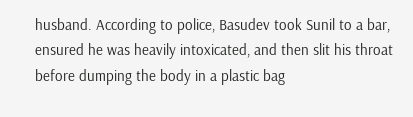husband. According to police, Basudev took Sunil to a bar, ensured he was heavily intoxicated, and then slit his throat before dumping the body in a plastic bag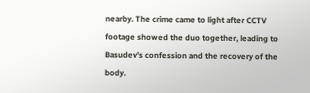nearby. The crime came to light after CCTV footage showed the duo together, leading to Basudev's confession and the recovery of the body.